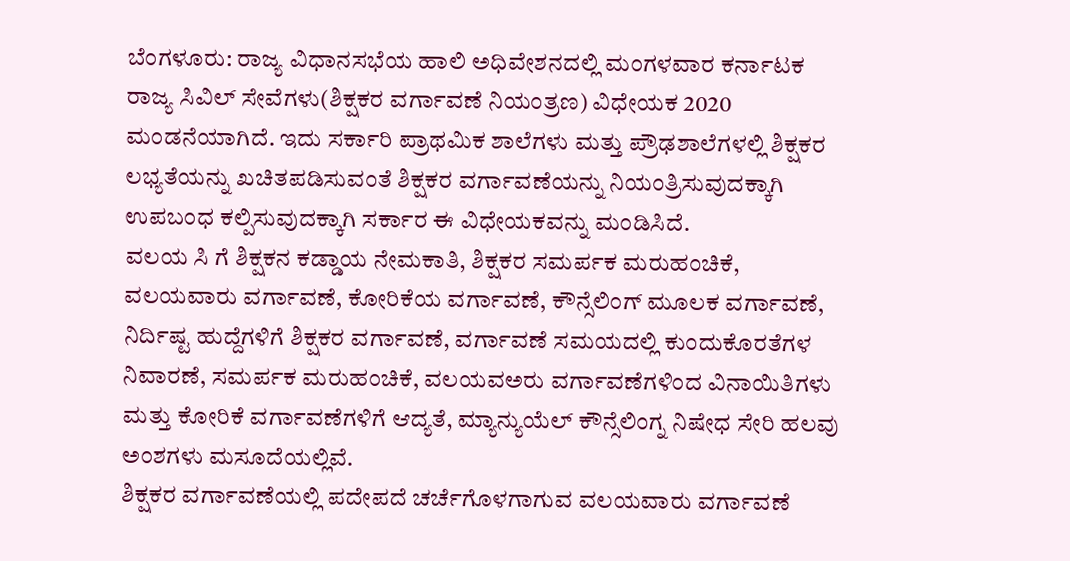ಬೆಂಗಳೂರು: ರಾಜ್ಯ ವಿಧಾನಸಭೆಯ ಹಾಲಿ ಅಧಿವೇಶನದಲ್ಲಿ ಮಂಗಳವಾರ ಕರ್ನಾಟಕ ರಾಜ್ಯ ಸಿವಿಲ್ ಸೇವೆಗಳು(ಶಿಕ್ಷಕರ ವರ್ಗಾವಣೆ ನಿಯಂತ್ರಣ) ವಿಧೇಯಕ 2020 ಮಂಡನೆಯಾಗಿದೆ. ಇದು ಸರ್ಕಾರಿ ಪ್ರಾಥಮಿಕ ಶಾಲೆಗಳು ಮತ್ತು ಪ್ರೌಢಶಾಲೆಗಳಲ್ಲಿ ಶಿಕ್ಷಕರ ಲಭ್ಯತೆಯನ್ನು ಖಚಿತಪಡಿಸುವಂತೆ ಶಿಕ್ಷಕರ ವರ್ಗಾವಣೆಯನ್ನು ನಿಯಂತ್ರಿಸುವುದಕ್ಕಾಗಿ ಉಪಬಂಧ ಕಲ್ಪಿಸುವುದಕ್ಕಾಗಿ ಸರ್ಕಾರ ಈ ವಿಧೇಯಕವನ್ನು ಮಂಡಿಸಿದೆ.
ವಲಯ ಸಿ ಗೆ ಶಿಕ್ಷಕನ ಕಡ್ಡಾಯ ನೇಮಕಾತಿ, ಶಿಕ್ಷಕರ ಸಮರ್ಪಕ ಮರುಹಂಚಿಕೆ, ವಲಯವಾರು ವರ್ಗಾವಣೆ, ಕೋರಿಕೆಯ ವರ್ಗಾವಣೆ, ಕೌನ್ಸೆಲಿಂಗ್ ಮೂಲಕ ವರ್ಗಾವಣೆ, ನಿರ್ದಿಷ್ಟ ಹುದ್ದೆಗಳಿಗೆ ಶಿಕ್ಷಕರ ವರ್ಗಾವಣೆ, ವರ್ಗಾವಣೆ ಸಮಯದಲ್ಲಿ ಕುಂದುಕೊರತೆಗಳ ನಿವಾರಣೆ, ಸಮರ್ಪಕ ಮರುಹಂಚಿಕೆ, ವಲಯವಅರು ವರ್ಗಾವಣೆಗಳಿಂದ ವಿನಾಯಿತಿಗಳು ಮತ್ತು ಕೋರಿಕೆ ವರ್ಗಾವಣೆಗಳಿಗೆ ಆದ್ಯತೆ, ಮ್ಯಾನ್ಯುಯೆಲ್ ಕೌನ್ಸೆಲಿಂಗ್ನ ನಿಷೇಧ ಸೇರಿ ಹಲವು ಅಂಶಗಳು ಮಸೂದೆಯಲ್ಲಿವೆ.
ಶಿಕ್ಷಕರ ವರ್ಗಾವಣೆಯಲ್ಲಿ ಪದೇಪದೆ ಚರ್ಚೆಗೊಳಗಾಗುವ ವಲಯವಾರು ವರ್ಗಾವಣೆ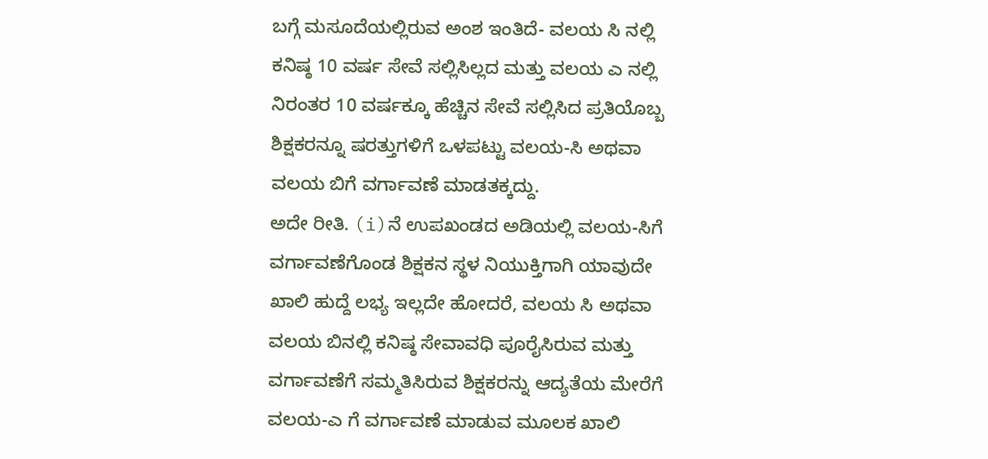ಬಗ್ಗೆ ಮಸೂದೆಯಲ್ಲಿರುವ ಅಂಶ ಇಂತಿದೆ- ವಲಯ ಸಿ ನಲ್ಲಿ ಕನಿಷ್ಠ 10 ವರ್ಷ ಸೇವೆ ಸಲ್ಲಿಸಿಲ್ಲದ ಮತ್ತು ವಲಯ ಎ ನಲ್ಲಿ ನಿರಂತರ 10 ವರ್ಷಕ್ಕೂ ಹೆಚ್ಚಿನ ಸೇವೆ ಸಲ್ಲಿಸಿದ ಪ್ರತಿಯೊಬ್ಬ ಶಿಕ್ಷಕರನ್ನೂ ಷರತ್ತುಗಳಿಗೆ ಒಳಪಟ್ಟು ವಲಯ-ಸಿ ಅಥವಾ ವಲಯ ಬಿಗೆ ವರ್ಗಾವಣೆ ಮಾಡತಕ್ಕದ್ದು.
ಅದೇ ರೀತಿ. (i)ನೆ ಉಪಖಂಡದ ಅಡಿಯಲ್ಲಿ ವಲಯ-ಸಿಗೆ ವರ್ಗಾವಣೆಗೊಂಡ ಶಿಕ್ಷಕನ ಸ್ಥಳ ನಿಯುಕ್ತಿಗಾಗಿ ಯಾವುದೇ ಖಾಲಿ ಹುದ್ದೆ ಲಭ್ಯ ಇಲ್ಲದೇ ಹೋದರೆ, ವಲಯ ಸಿ ಅಥವಾ ವಲಯ ಬಿನಲ್ಲಿ ಕನಿಷ್ಠ ಸೇವಾವಧಿ ಪೂರೈಸಿರುವ ಮತ್ತು ವರ್ಗಾವಣೆಗೆ ಸಮ್ಮತಿಸಿರುವ ಶಿಕ್ಷಕರನ್ನು ಆದ್ಯತೆಯ ಮೇರೆಗೆ ವಲಯ-ಎ ಗೆ ವರ್ಗಾವಣೆ ಮಾಡುವ ಮೂಲಕ ಖಾಲಿ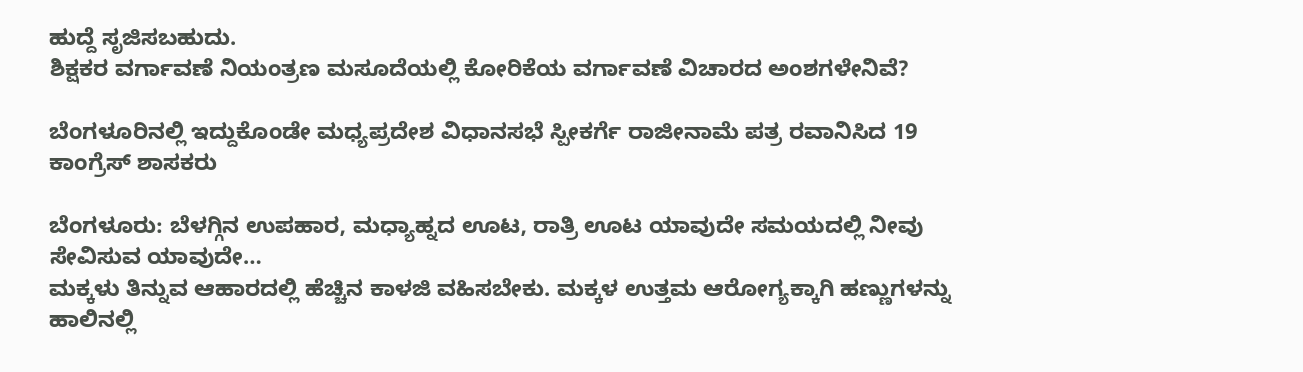ಹುದ್ದೆ ಸೃಜಿಸಬಹುದು.
ಶಿಕ್ಷಕರ ವರ್ಗಾವಣೆ ನಿಯಂತ್ರಣ ಮಸೂದೆಯಲ್ಲಿ ಕೋರಿಕೆಯ ವರ್ಗಾವಣೆ ವಿಚಾರದ ಅಂಶಗಳೇನಿವೆ?

ಬೆಂಗಳೂರಿನಲ್ಲಿ ಇದ್ದುಕೊಂಡೇ ಮಧ್ಯಪ್ರದೇಶ ವಿಧಾನಸಭೆ ಸ್ಪೀಕರ್ಗೆ ರಾಜೀನಾಮೆ ಪತ್ರ ರವಾನಿಸಿದ 19 ಕಾಂಗ್ರೆಸ್ ಶಾಸಕರು

ಬೆಂಗಳೂರು: ಬೆಳಗ್ಗಿನ ಉಪಹಾರ, ಮಧ್ಯಾಹ್ನದ ಊಟ, ರಾತ್ರಿ ಊಟ ಯಾವುದೇ ಸಮಯದಲ್ಲಿ ನೀವು ಸೇವಿಸುವ ಯಾವುದೇ…
ಮಕ್ಕಳು ತಿನ್ನುವ ಆಹಾರದಲ್ಲಿ ಹೆಚ್ಚಿನ ಕಾಳಜಿ ವಹಿಸಬೇಕು. ಮಕ್ಕಳ ಉತ್ತಮ ಆರೋಗ್ಯಕ್ಕಾಗಿ ಹಣ್ಣುಗಳನ್ನು ಹಾಲಿನಲ್ಲಿ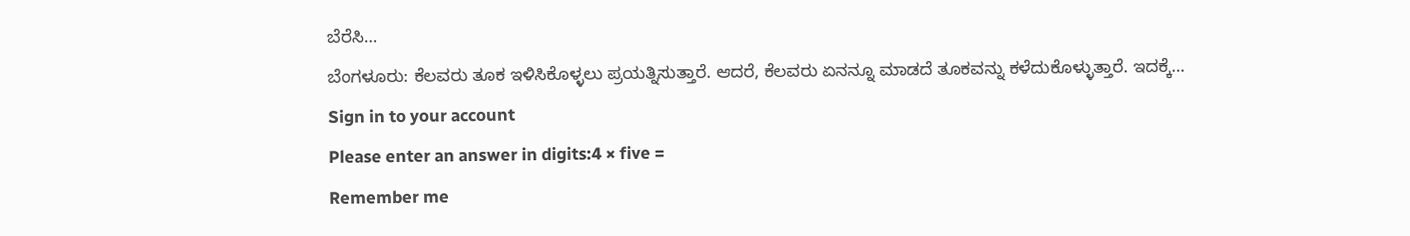ಬೆರೆಸಿ…
ಬೆಂಗಳೂರು: ಕೆಲವರು ತೂಕ ಇಳಿಸಿಕೊಳ್ಳಲು ಪ್ರಯತ್ನಿಸುತ್ತಾರೆ. ಆದರೆ, ಕೆಲವರು ಏನನ್ನೂ ಮಾಡದೆ ತೂಕವನ್ನು ಕಳೆದುಕೊಳ್ಳುತ್ತಾರೆ. ಇದಕ್ಕೆ…
Sign in to your account
Please enter an answer in digits:4 × five =
Remember me